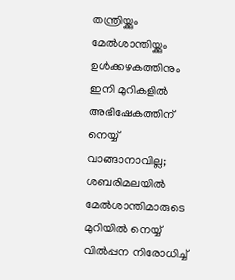തന്ത്രിയ്ക്കും മേല്‍ശാന്തിയ്ക്കും ഉള്‍ക്കഴകത്തിനും ഇനി മുറികളില്‍ അഭിഷേകത്തിന് നെയ്യ് വാങ്ങാനാവില്ല; ശബരിമലയില്‍ മേല്‍ശാന്തിമാരുടെ മുറിയില്‍ നെയ്യ് വില്‍പ്പന നിരോധിച്ച്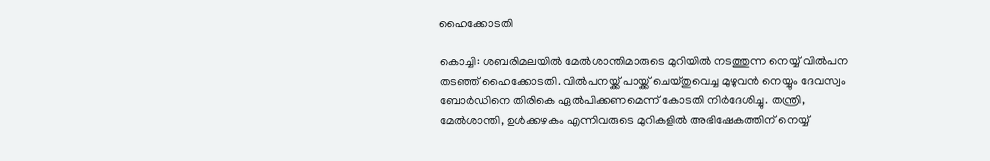ഹൈക്കോടതി

കൊച്ചി: ശബരിമലയില്‍ മേല്‍ശാന്തിമാരുടെ മുറിയില്‍ നടത്തുന്ന നെയ്യ് വില്‍പന തടഞ്ഞ് ഹൈക്കോടതി. വില്‍പനയ്ക്ക് പായ്ക്ക് ചെയ്തുവെച്ച മുഴുവന്‍ നെയ്യും ദേവസ്വം ബോര്‍ഡിനെ തിരികെ ഏല്‍പിക്കണമെന്ന് കോടതി നിര്‍ദേശിച്ചു. തന്ത്രി, മേല്‍ശാന്തി, ഉള്‍ക്കഴകം എന്നിവരുടെ മുറികളില്‍ അഭിഷേകത്തിന് നെയ്യ്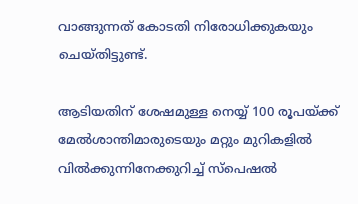വാങ്ങുന്നത് കോടതി നിരോധിക്കുകയും ചെയ്തിട്ടുണ്ട്.

ആടിയതിന് ശേഷമുള്ള നെയ്യ് 100 രൂപയ്ക്ക് മേല്‍ശാന്തിമാരുടെയും മറ്റും മുറികളില്‍ വില്‍ക്കുന്നിനേക്കുറിച്ച് സ്പെഷല്‍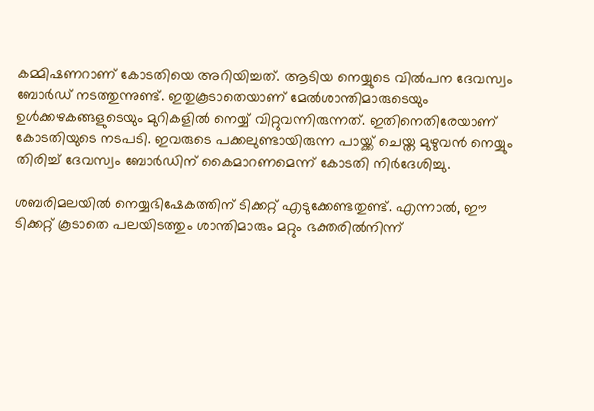കമ്മിഷണറാണ് കോടതിയെ അറിയിച്ചത്. ആടിയ നെയ്യുടെ വില്‍പന ദേവസ്വം ബോര്‍ഡ് നടത്തുന്നുണ്ട്. ഇതുകൂടാതെയാണ് മേല്‍ശാന്തിമാരുടെയും ഉള്‍ക്കഴകങ്ങളുടെയും മുറികളില്‍ നെയ്യ് വിറ്റുവന്നിരുന്നത്. ഇതിനെതിരേയാണ് കോടതിയുടെ നടപടി. ഇവരുടെ പക്കലുണ്ടായിരുന്ന പായ്ക്ക് ചെയ്ത മുഴുവന്‍ നെയ്യും തിരിച്ച് ദേവസ്വം ബോര്‍ഡിന് കൈമാറണമെന്ന് കോടതി നിര്‍ദേശിച്ചു.

ശബരിമലയില്‍ നെയ്യഭിഷേകത്തിന് ടിക്കറ്റ് എടുക്കേണ്ടതുണ്ട്. എന്നാല്‍, ഈ ടിക്കറ്റ് കൂടാതെ പലയിടത്തും ശാന്തിമാരും മറ്റും ഭക്തരില്‍നിന്ന്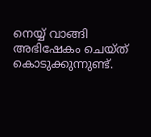നെയ്യ് വാങ്ങി അഭിഷേകം ചെയ്ത് കൊടുക്കുന്നുണ്ട്.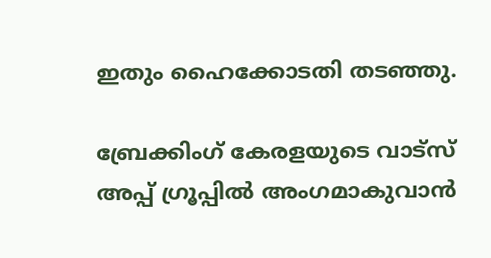ഇതും ഹൈക്കോടതി തടഞ്ഞു.

ബ്രേക്കിംഗ് കേരളയുടെ വാട്സ് അപ്പ് ഗ്രൂപ്പിൽ അംഗമാകുവാൻ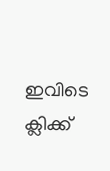ഇവിടെ ക്ലിക്ക്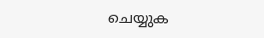ചെയ്യുക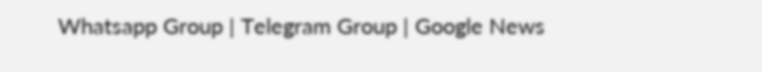Whatsapp Group | Telegram Group | Google News